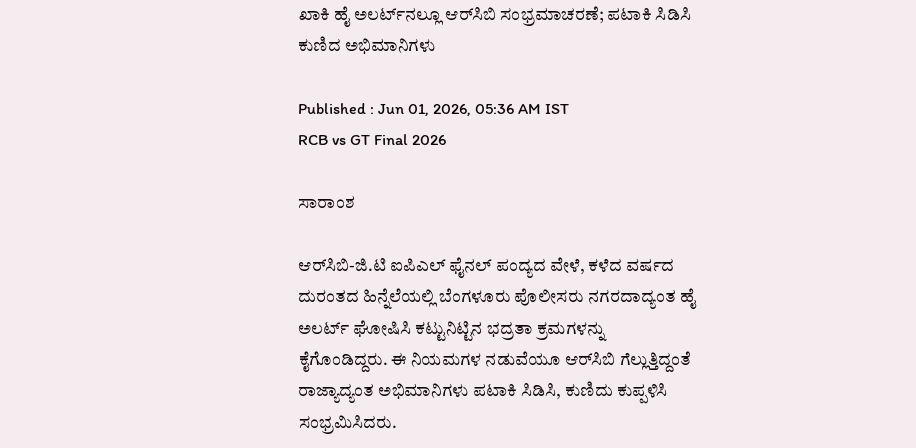ಖಾಕಿ ಹೈ ಅಲರ್ಟ್‌ನಲ್ಲೂ ಆರ್‌ಸಿಬಿ ಸಂಭ್ರಮಾಚರಣೆ; ಪಟಾಕಿ ಸಿಡಿಸಿ ಕುಣಿದ ಅಭಿಮಾನಿಗಳು

Published : Jun 01, 2026, 05:36 AM IST
RCB vs GT Final 2026

ಸಾರಾಂಶ

ಆರ್‌ಸಿಬಿ-ಜಿ.ಟಿ ಐಪಿಎಲ್‌ ಫೈನಲ್ ಪಂದ್ಯದ ವೇಳೆ, ಕಳೆದ ವರ್ಷದ ದುರಂತದ ಹಿನ್ನೆಲೆಯಲ್ಲಿ ಬೆಂಗಳೂರು ಪೊಲೀಸರು ನಗರದಾದ್ಯಂತ ಹೈ ಅಲರ್ಟ್ ಘೋಷಿಸಿ ಕಟ್ಟುನಿಟ್ಟಿನ ಭದ್ರತಾ ಕ್ರಮಗಳನ್ನು ಕೈಗೊಂಡಿದ್ದರು. ಈ ನಿಯಮಗಳ ನಡುವೆಯೂ ಆರ್‌ಸಿಬಿ ಗೆಲ್ಲುತ್ತಿದ್ದಂತೆ ರಾಜ್ಯಾದ್ಯಂತ ಅಭಿಮಾನಿಗಳು ಪಟಾಕಿ ಸಿಡಿಸಿ, ಕುಣಿದು ಕುಪ್ಪಳಿಸಿ ಸಂಭ್ರಮಿಸಿದರು.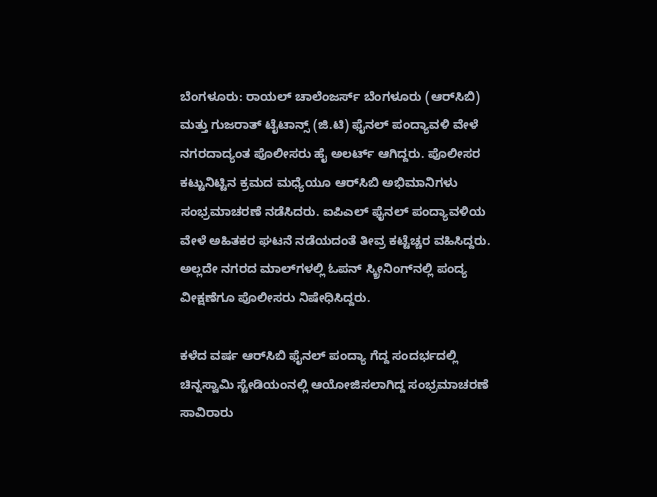ಬೆಂಗಳೂರು: ರಾಯಲ್‌ ಚಾಲೆಂಜರ್ಸ್‌ ಬೆಂಗಳೂರು (ಆರ್‌ಸಿಬಿ) ಮತ್ತು ಗುಜರಾತ್‌ ಟೈಟಾನ್ಸ್‌ (ಜಿ.ಟಿ) ಫೈನಲ್‌ ಪಂದ್ಯಾವಳಿ ವೇಳೆ ನಗರದಾದ್ಯಂತ ಪೊಲೀಸರು ಹೈ ಅಲರ್ಟ್‌ ಆಗಿದ್ದರು. ಪೊಲೀಸರ ಕಟ್ಟುನಿಟ್ಟಿನ ಕ್ರಮದ ಮಧ್ಯೆಯೂ ಆರ್‌ಸಿಬಿ ಅಭಿಮಾನಿಗಳು ಸಂಭ್ರಮಾಚರಣೆ ನಡೆಸಿದರು. ಐಪಿಎಲ್‌ ಫೈನಲ್‌ ಪಂದ್ಯಾವಳಿಯ ವೇಳೆ ಅಹಿತಕರ ಘಟನೆ ನಡೆಯದಂತೆ ತೀವ್ರ ಕಟ್ಟೆಚ್ಚರ ವಹಿಸಿದ್ದರು. ಅಲ್ಲದೇ ನಗರದ ಮಾಲ್‌ಗಳಲ್ಲಿ ಓಪನ್‌ ಸ್ಕ್ರೀನಿಂಗ್‌ನಲ್ಲಿ ಪಂದ್ಯ ವೀಕ್ಷಣೆಗೂ ಪೊಲೀಸರು ನಿಷೇಧಿಸಿದ್ದರು.

ಕಳೆದ ವರ್ಷ ಆರ್‌ಸಿಬಿ ಫೈನಲ್‌ ಪಂದ್ಯಾ ಗೆದ್ದ ಸಂದರ್ಭದಲ್ಲಿ ಚಿನ್ನಸ್ವಾಮಿ ಸ್ಟೇಡಿಯಂನಲ್ಲಿ ಆಯೋಜಿಸಲಾಗಿದ್ದ ಸಂಭ್ರಮಾಚರಣೆ ಸಾವಿರಾರು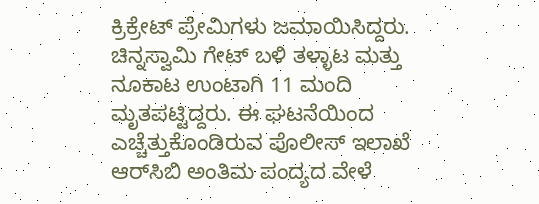ಕ್ರಿಕ್ರೇಟ್‌ ಪ್ರೇಮಿಗಳು ಜಮಾಯಿಸಿದ್ದರು. ಚಿನ್ನಸ್ವಾಮಿ ಗೇಟ್‌ ಬಳಿ ತಳ್ಳಾಟ ಮತ್ತು ನೂಕಾಟ ಉಂಟಾಗಿ 11 ಮಂದಿ ಮೃತಪಟ್ಟಿದ್ದರು. ಈ ಘಟನೆಯಿಂದ ಎಚ್ಚೆತ್ತುಕೊಂಡಿರುವ ಪೊಲೀಸ್‌ ಇಲಾಖೆ ಆರ್‌ಸಿಬಿ ಅಂತಿಮ ಪಂದ್ಯದ ವೇಳೆ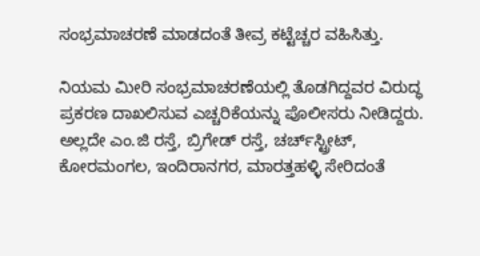ಸಂಭ್ರಮಾಚರಣೆ ಮಾಡದಂತೆ ತೀವ್ರ ಕಟ್ಟೆಚ್ಚರ ವಹಿಸಿತ್ತು.

ನಿಯಮ ಮೀರಿ ಸಂಭ್ರಮಾಚರಣೆಯಲ್ಲಿ ತೊಡಗಿದ್ದವರ ವಿರುದ್ಧ ಪ್ರಕರಣ ದಾಖಲಿಸುವ ಎಚ್ಚರಿಕೆಯನ್ನು ಪೊಲೀಸರು ನೀಡಿದ್ದರು. ಅಲ್ಲದೇ ಎಂ.ಜಿ ರಸ್ತೆ, ಬ್ರಿಗೇಡ್‌ ರಸ್ತೆ, ಚರ್ಚ್‌ಸ್ಟ್ರೀಟ್‌, ಕೋರಮಂಗಲ, ಇಂದಿರಾನಗರ, ಮಾರತ್ತಹಳ್ಳಿ ಸೇರಿದಂತೆ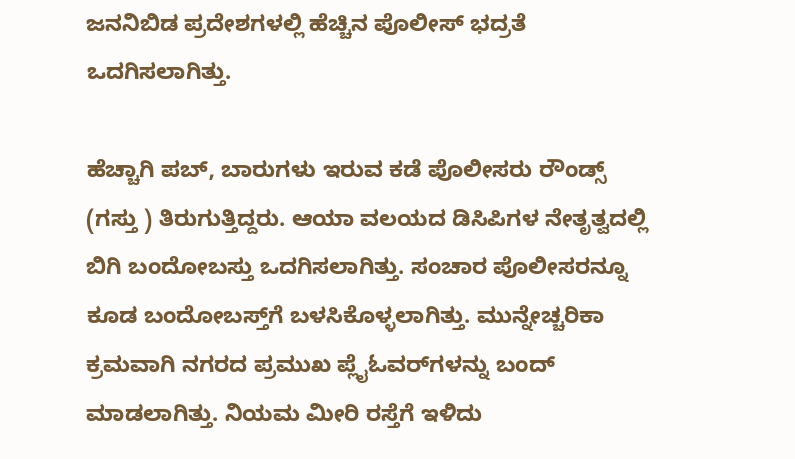ಜನನಿಬಿಡ ಪ್ರದೇಶಗಳಲ್ಲಿ ಹೆಚ್ಚಿನ ಪೊಲೀಸ್‌ ಭದ್ರತೆ ಒದಗಿಸಲಾಗಿತ್ತು.

ಹೆಚ್ಚಾಗಿ ಪಬ್‌, ಬಾರುಗಳು ಇರುವ ಕಡೆ ಪೊಲೀಸರು ರೌಂಡ್ಸ್‌ (ಗಸ್ತು ) ತಿರುಗುತ್ತಿದ್ದರು. ಆಯಾ ವಲಯದ ಡಿಸಿಪಿಗಳ ನೇತೃತ್ವದಲ್ಲಿ ಬಿಗಿ ಬಂದೋಬಸ್ತು ಒದಗಿಸಲಾಗಿತ್ತು. ಸಂಚಾರ ಪೊಲೀಸರನ್ನೂ ಕೂಡ ಬಂದೋಬಸ್ತ್‌ಗೆ ಬಳಸಿಕೊಳ್ಳಲಾಗಿತ್ತು. ಮುನ್ನೇಚ್ಚರಿಕಾ ಕ್ರಮವಾಗಿ ನಗರದ ಪ್ರಮುಖ ಪ್ಲೈಓವರ್‌ಗಳನ್ನು ಬಂದ್‌ ಮಾಡಲಾಗಿತ್ತು. ನಿಯಮ ಮೀರಿ ರಸ್ತೆಗೆ ಇಳಿದು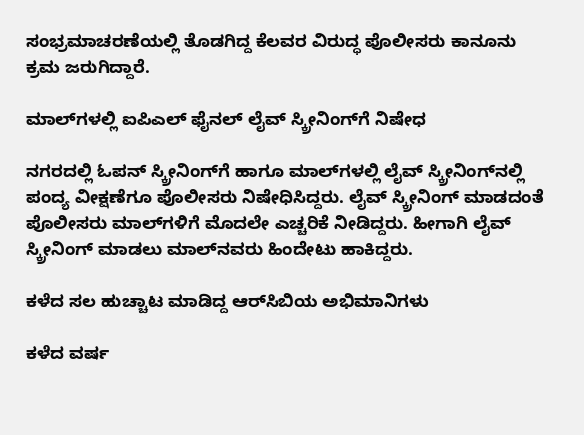ಸಂಭ್ರಮಾಚರಣೆಯಲ್ಲಿ ತೊಡಗಿದ್ದ ಕೆಲವರ ವಿರುದ್ಧ ಪೊಲೀಸರು ಕಾನೂನು ಕ್ರಮ ಜರುಗಿದ್ದಾರೆ.

ಮಾಲ್‌ಗಳಲ್ಲಿ ಐಪಿಎಲ್‌ ಫೈನಲ್‌ ಲೈವ್ ಸ್ಕ್ರೀನಿಂಗ್‌ಗೆ ನಿಷೇಧ

ನಗರದಲ್ಲಿ ಓಪನ್‌ ಸ್ಕ್ರೀನಿಂಗ್‌ಗೆ ಹಾಗೂ ಮಾಲ್‌ಗಳಲ್ಲಿ ಲೈವ್ ಸ್ಕ್ರೀನಿಂಗ್‌ನಲ್ಲಿ ಪಂದ್ಯ ವೀಕ್ಷಣೆಗೂ ಪೊಲೀಸರು ನಿಷೇಧಿಸಿದ್ದರು. ಲೈವ್ ಸ್ಕ್ರೀನಿಂಗ್‌ ಮಾಡದಂತೆ ಪೊಲೀಸರು ಮಾಲ್‌ಗಳಿಗೆ ಮೊದಲೇ ಎಚ್ಚರಿಕೆ ನೀಡಿದ್ದರು. ಹೀಗಾಗಿ ಲೈವ್ ಸ್ಕ್ರೀನಿಂಗ್‌ ಮಾಡಲು ಮಾಲ್‌ನವರು ಹಿಂದೇಟು ಹಾಕಿದ್ದರು.

ಕಳೆದ ಸಲ ಹುಚ್ಚಾಟ ಮಾಡಿದ್ದ ಆರ್‌ಸಿಬಿಯ ಅಭಿಮಾನಿಗಳು

ಕಳೆದ ವರ್ಷ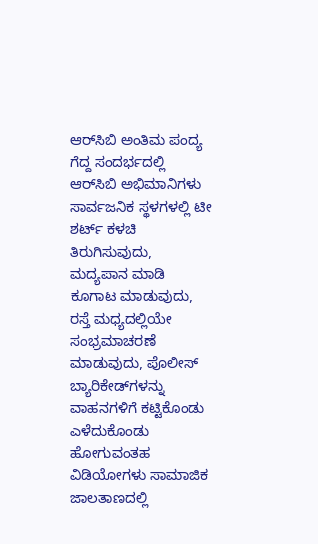ಆರ್‌ಸಿಬಿ ಅಂತಿಮ ಪಂದ್ಯ ಗೆದ್ದ ಸಂದರ್ಭದಲ್ಲಿ ಆರ್‌ಸಿಬಿ ಅಭಿಮಾನಿಗಳು ಸಾರ್ವಜನಿಕ ಸ್ಥಳಗಳಲ್ಲಿ ಟೀ ಶರ್ಟ್‌ ಕಳಚಿ ತಿರುಗಿಸುವುದು, ಮದ್ಯಪಾನ ಮಾಡಿ ಕೂಗಾಟ ಮಾಡುವುದು, ರಸ್ತೆ ಮಧ್ಯದಲ್ಲಿಯೇ ಸಂಭ್ರಮಾಚರಣೆ ಮಾಡುವುದು, ಪೊಲೀಸ್‌ ಬ್ಯಾರಿಕೇಡ್‌ಗಳನ್ನು ವಾಹನಗಳಿಗೆ ಕಟ್ಟಿಕೊಂಡು ಎಳೆದುಕೊಂಡು ಹೋಗುವಂತಹ ವಿಡಿಯೋಗಳು ಸಾಮಾಜಿಕ ಜಾಲತಾಣದಲ್ಲಿ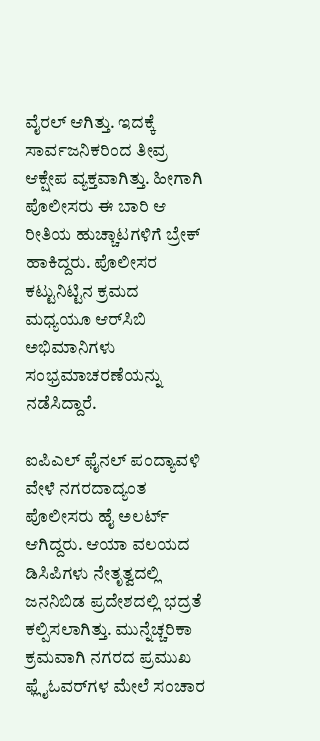ವೈರಲ್‌ ಆಗಿತ್ತು. ಇದಕ್ಕೆ ಸಾರ್ವಜನಿಕರಿಂದ ತೀವ್ರ ಆಕ್ಷೇಪ ವ್ಯಕ್ತವಾಗಿತ್ತು. ಹೀಗಾಗಿ ಪೊಲೀಸರು ಈ ಬಾರಿ ಆ ರೀತಿಯ ಹುಚ್ಚಾಟಗಳಿಗೆ ಬ್ರೇಕ್‌ ಹಾಕಿದ್ದರು. ಪೊಲೀಸರ ಕಟ್ಟುನಿಟ್ಟಿನ ಕ್ರಮದ ಮಧ್ಯಯೂ ಆರ್‌ಸಿಬಿ ಅಭಿಮಾನಿಗಳು ಸಂಭ್ರಮಾಚರಣೆಯನ್ನು ನಡೆಸಿದ್ದಾರೆ.

ಐಪಿಎಲ್‌ ಫೈನಲ್‌ ಪಂದ್ಯಾವಳಿ ವೇಳೆ ನಗರದಾದ್ಯಂತ ಪೊಲೀಸರು ಹೈ ಅಲರ್ಟ್‌ ಆಗಿದ್ದರು. ಆಯಾ ವಲಯದ ಡಿಸಿಪಿಗಳು ನೇತೃತ್ವದಲ್ಲಿ ಜನನಿಬಿಡ ಪ್ರದೇಶದಲ್ಲಿ ಭದ್ರತೆ ಕಲ್ಪಿಸಲಾಗಿತ್ತು. ಮುನ್ನೆಚ್ಚರಿಕಾ ಕ್ರಮವಾಗಿ ನಗರದ ಪ್ರಮುಖ ಫ್ಲೈಓವರ್‌ಗಳ ಮೇಲೆ ಸಂಚಾರ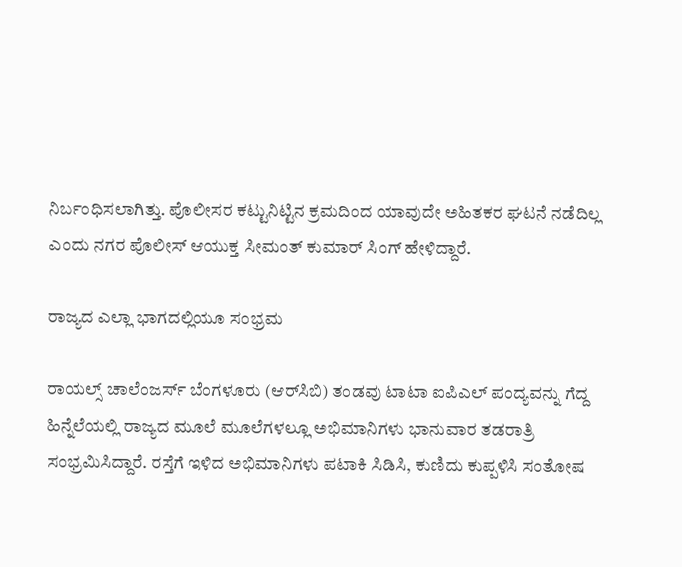ನಿರ್ಬಂಧಿಸಲಾಗಿತ್ತು. ಪೊಲೀಸರ ಕಟ್ಟುನಿಟ್ಟಿನ ಕ್ರಮದಿಂದ ಯಾವುದೇ ಅಹಿತಕರ ಘಟನೆ ನಡೆದಿಲ್ಲ ಎಂದು ನಗರ ಪೊಲೀಸ್ ಆಯುಕ್ತ ಸೀಮಂತ್ ಕುಮಾರ್ ಸಿಂಗ್ ಹೇಳಿದ್ದಾರೆ.

ರಾಜ್ಯದ ಎಲ್ಲಾ ಭಾಗದಲ್ಲಿಯೂ ಸಂಭ್ರಮ

ರಾಯಲ್ಸ್‌ ಚಾಲೆಂಜರ್ಸ್‌ ಬೆಂಗಳೂರು (ಆರ್‌ಸಿಬಿ) ತಂಡವು ಟಾಟಾ ಐಪಿಎಲ್‌ ಪಂದ್ಯವನ್ನು ಗೆದ್ದ ಹಿನ್ನೆಲೆಯಲ್ಲಿ ರಾಜ್ಯದ ಮೂಲೆ ಮೂಲೆಗಳಲ್ಲೂ ಅಭಿಮಾನಿಗಳು ಭಾನುವಾರ ತಡರಾತ್ರಿ ಸಂಭ್ರಮಿಸಿದ್ದಾರೆ. ರಸ್ತೆಗೆ ಇಳಿದ ಅಭಿಮಾನಿಗಳು ಪಟಾಕಿ ಸಿಡಿಸಿ, ಕುಣಿದು ಕುಪ್ಪಳಿಸಿ ಸಂತೋಷ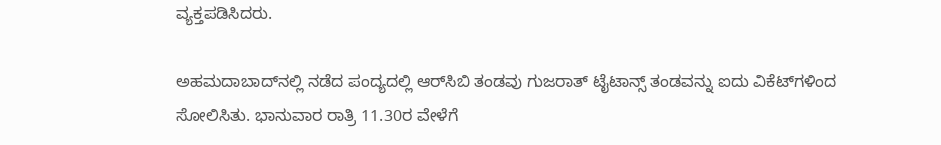ವ್ಯಕ್ತಪಡಿಸಿದರು.

ಅಹಮದಾಬಾದ್‌ನಲ್ಲಿ ನಡೆದ ಪಂದ್ಯದಲ್ಲಿ ಆರ್‌ಸಿಬಿ ತಂಡವು ಗುಜರಾತ್‌ ಟೈಟಾನ್ಸ್‌ ತಂಡವನ್ನು ಐದು ವಿಕೆಟ್‌ಗಳಿಂದ ಸೋಲಿಸಿತು. ಭಾನುವಾರ ರಾತ್ರಿ 11.30ರ ವೇಳೆಗೆ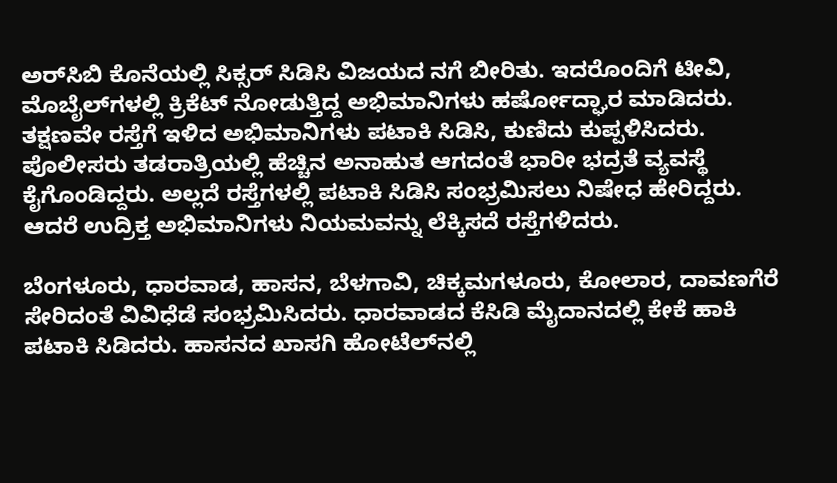ಅರ್‌ಸಿಬಿ ಕೊನೆಯಲ್ಲಿ ಸಿಕ್ಸರ್‌ ಸಿಡಿಸಿ ವಿಜಯದ ನಗೆ ಬೀರಿತು. ಇದರೊಂದಿಗೆ ಟೀವಿ, ಮೊಬೈಲ್‌ಗಳಲ್ಲಿ ಕ್ರಿಕೆಟ್‌ ನೋಡುತ್ತಿದ್ದ ಅಭಿಮಾನಿಗಳು ಹರ್ಷೋದ್ಘಾರ ಮಾಡಿದರು. ತಕ್ಷಣವೇ ರಸ್ತೆಗೆ ಇಳಿದ ಅಭಿಮಾನಿಗಳು ಪಟಾಕಿ ಸಿಡಿಸಿ, ಕುಣಿದು ಕುಪ್ಪಳಿಸಿದರು. ಪೊಲೀಸರು ತಡರಾತ್ರಿಯಲ್ಲಿ ಹೆಚ್ಚಿನ ಅನಾಹುತ ಆಗದಂತೆ ಭಾರೀ ಭದ್ರತೆ ವ್ಯವಸ್ಥೆ ಕೈಗೊಂಡಿದ್ದರು. ಅಲ್ಲದೆ ರಸ್ತೆಗಳಲ್ಲಿ ಪಟಾಕಿ ಸಿಡಿಸಿ ಸಂಭ್ರಮಿಸಲು ನಿಷೇಧ ಹೇರಿದ್ದರು. ಆದರೆ ಉದ್ರಿಕ್ತ ಅಭಿಮಾನಿಗಳು ನಿಯಮವನ್ನು ಲೆಕ್ಕಿಸದೆ ರಸ್ತೆಗಳಿದರು.

ಬೆಂಗಳೂರು, ಧಾರವಾಡ, ಹಾಸನ, ಬೆಳಗಾವಿ, ಚಿಕ್ಕಮಗಳೂರು, ಕೋಲಾರ, ದಾವಣಗೆರೆ ಸೇರಿದಂತೆ ವಿವಿಧೆಡೆ ಸಂಭ್ರಮಿಸಿದರು. ಧಾರವಾಡದ ಕೆಸಿಡಿ ಮೈದಾನದಲ್ಲಿ ಕೇಕೆ ಹಾಕಿ ಪಟಾಕಿ ಸಿಡಿದರು. ಹಾಸನದ ಖಾಸಗಿ ಹೋಟೆಲ್‌ನಲ್ಲಿ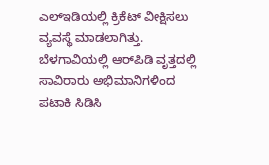ಎಲ್‌ಇಡಿಯಲ್ಲಿ ಕ್ರಿಕೆಟ್‌ ವೀಕ್ಷಿಸಲು ವ್ಯವಸ್ಥೆ ಮಾಡಲಾಗಿತ್ತು. ಬೆಳಗಾವಿಯಲ್ಲಿ ಆರ್‌ಪಿಡಿ ವೃತ್ತದಲ್ಲಿ ಸಾವಿರಾರು ಅಭಿಮಾನಿಗಳಿಂದ ಪಟಾಕಿ ಸಿಡಿಸಿ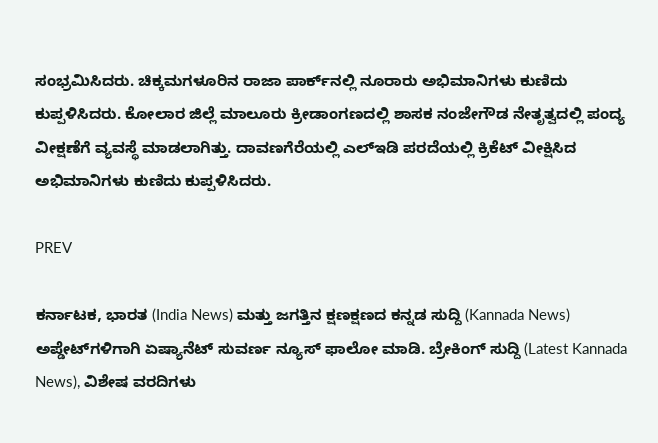ಸಂಭ್ರಮಿಸಿದರು. ಚಿಕ್ಕಮಗಳೂರಿನ ರಾಜಾ ಪಾರ್ಕ್‌ನಲ್ಲಿ ನೂರಾರು ಅಭಿಮಾನಿಗಳು ಕುಣಿದು ಕುಪ್ಪಳಿಸಿದರು. ಕೋಲಾರ ಜಿಲ್ಲೆ ಮಾಲೂರು ಕ್ರೀಡಾಂಗಣದಲ್ಲಿ ಶಾಸಕ ನಂಜೇಗೌಡ ನೇತೃತ್ವದಲ್ಲಿ ಪಂದ್ಯ ವೀಕ್ಷಣೆಗೆ ವ್ಯವಸ್ಥೆ ಮಾಡಲಾಗಿತ್ತು. ದಾವಣಗೆರೆಯಲ್ಲಿ ಎಲ್‌ಇಡಿ ಪರದೆಯಲ್ಲಿ ಕ್ರಿಕೆಟ್‌ ವೀಕ್ಷಿಸಿದ ಅಭಿಮಾನಿಗಳು ಕುಣಿದು ಕುಪ್ಪಳಿಸಿದರು.

PREV

ಕರ್ನಾಟಕ, ಭಾರತ (India News) ಮತ್ತು ಜಗತ್ತಿನ ಕ್ಷಣಕ್ಷಣದ ಕನ್ನಡ ಸುದ್ದಿ (Kannada News) ಅಪ್ಡೇಟ್‌ಗಳಿಗಾಗಿ ಏಷ್ಯಾನೆಟ್ ಸುವರ್ಣ ನ್ಯೂಸ್‌ ಫಾಲೋ ಮಾಡಿ. ಬ್ರೇಕಿಂಗ್ ಸುದ್ದಿ (Latest Kannada News), ವಿಶೇಷ ವರದಿಗಳು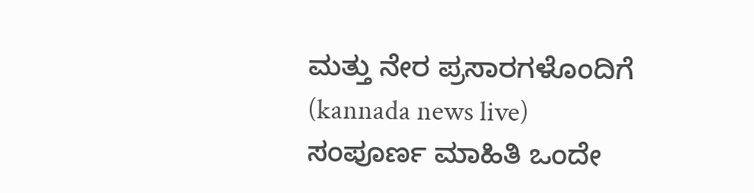ಮತ್ತು ನೇರ ಪ್ರಸಾರಗಳೊಂದಿಗೆ (kannada news live) ಸಂಪೂರ್ಣ ಮಾಹಿತಿ ಒಂದೇ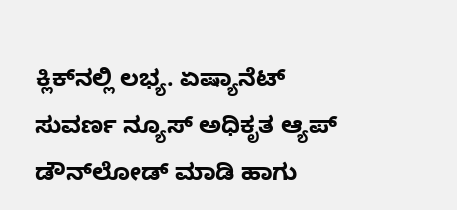ಕ್ಲಿಕ್‌ನಲ್ಲಿ ಲಭ್ಯ. ಏಷ್ಯಾನೆಟ್ ಸುವರ್ಣ ನ್ಯೂಸ್ ಅಧಿಕೃತ ಆ್ಯಪ್ ಡೌನ್‌ಲೋಡ್ ಮಾಡಿ ಹಾಗು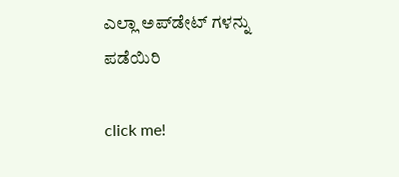ಎಲ್ಲಾ ಅಪ್‌ಡೇಟ್ ಗಳನ್ನು ಪಡೆಯಿರಿ

click me!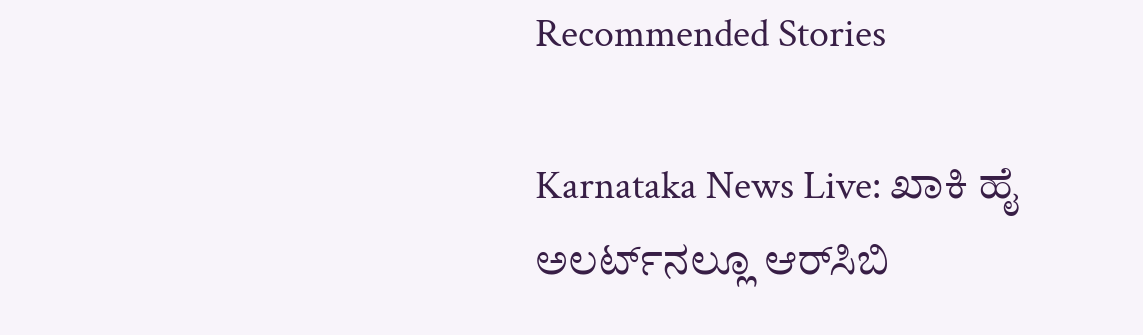Recommended Stories

Karnataka News Live: ಖಾಕಿ ಹೈ ಅಲರ್ಟ್‌ನಲ್ಲೂ ಆರ್‌ಸಿಬಿ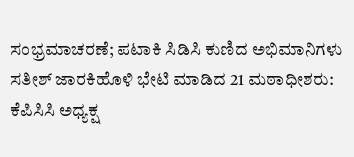ಸಂಭ್ರಮಾಚರಣೆ; ಪಟಾಕಿ ಸಿಡಿಸಿ ಕುಣಿದ ಅಭಿಮಾನಿಗಳು
ಸತೀಶ್ ಜಾರಕಿಹೊಳಿ ಭೇಟಿ ಮಾಡಿದ 21 ಮಠಾಧೀಶರು: ಕೆಪಿಸಿಸಿ ಅಧ್ಯಕ್ಷ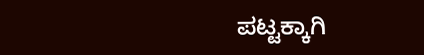ಪಟ್ಟಕ್ಕಾಗಿ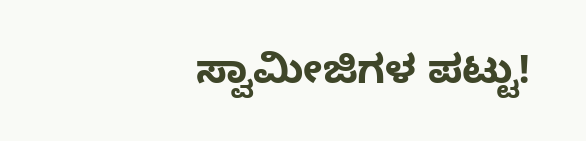ಸ್ವಾಮೀಜಿಗಳ ಪಟ್ಟು!